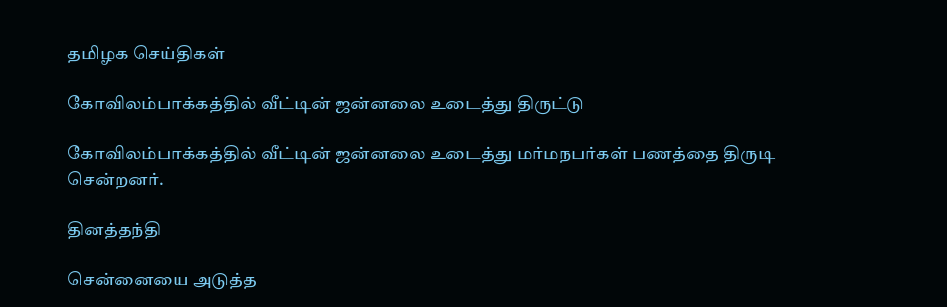தமிழக செய்திகள்

கோவிலம்பாக்கத்தில் வீட்டின் ஜன்னலை உடைத்து திருட்டு

கோவிலம்பாக்கத்தில் வீட்டின் ஜன்னலை உடைத்து மர்மநபர்கள் பணத்தை திருடி சென்றனர்.

தினத்தந்தி

சென்னையை அடுத்த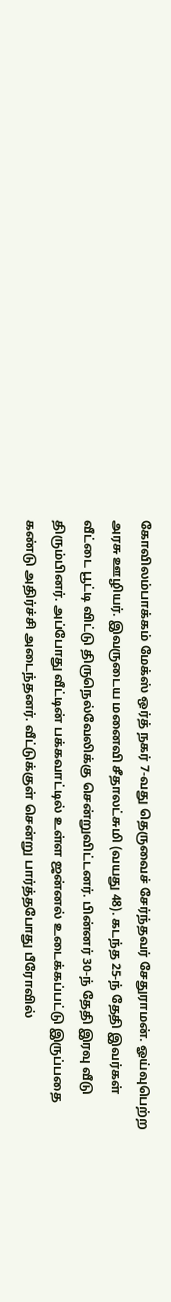கோவிலம்பாக்கம் மேக்ஸ் ஒர்த் நகர் 7-வது தெருவைச் சேர்ந்தவர் சேதுராமன். ஓய்வுபெற்ற அரசு ஊழியர். இவருடைய மனைவி சீதாலட்சுமி (வயது 48). கடந்த 25-ந் தேதி இவர்கள் வீட்டை பூட்டி விட்டு திருநெல்வேலிக்கு சென்றுவிட்டனர். பின்னர் 30-ந் தேதி இரவு வீடு திரும்பினர். அப்போது வீட்டின் பக்கவாட்டில் உள்ள ஜன்னல் உடைக்கப்பட்டு இருப்பதை கண்டு அதிர்ச்சி அடைந்தனர். வீட்டுக்குள் சென்று பார்த்தபோது பீரோவில்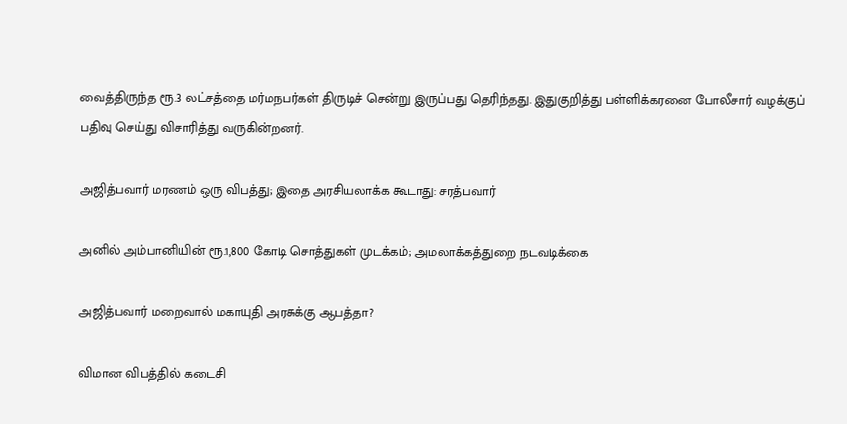வைத்திருந்த ரூ.3 லட்சத்தை மர்மநபர்கள் திருடிச் சென்று இருப்பது தெரிந்தது. இதுகுறித்து பள்ளிக்கரனை போலீசார் வழக்குப் பதிவு செய்து விசாரித்து வருகின்றனர்.

அஜித்பவார் மரணம் ஒரு விபத்து; இதை அரசியலாக்க கூடாது: சரத்பவார்

அனில் அம்பானியின் ரூ.1,800 கோடி சொத்துகள் முடக்கம்; அமலாக்கத்துறை நடவடிக்கை

அஜித்பவார் மறைவால் மகாயுதி அரசுக்கு ஆபத்தா?

விமான விபத்தில் கடைசி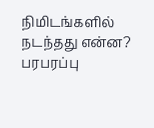நிமிடங்களில் நடந்தது என்ன? பரபரப்பு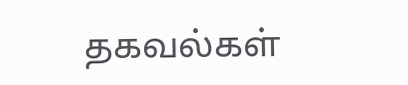தகவல்கள்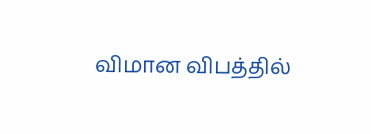விமான விபத்தில்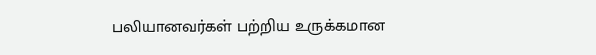பலியானவர்கள் பற்றிய உருக்கமான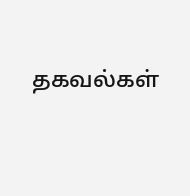தகவல்கள்